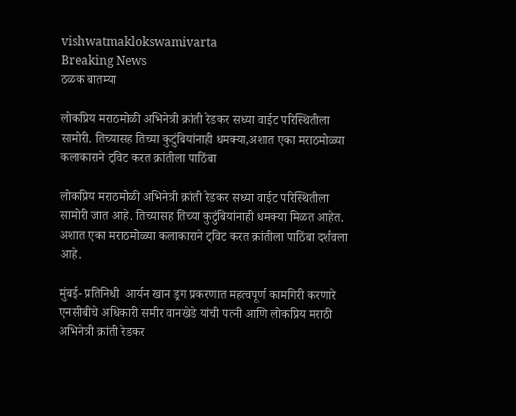vishwatmaklokswamivarta
Breaking News
ठळक बातम्या

लोकप्रिय मराठमोळी अभिनेत्री क्रांती रेडकर सध्या वाईट परिस्थितीला सामोरी. तिच्यासह तिच्या कुटुंबियांनाही धमक्या,अशात एका मराठमोळ्या कलाकाराने ट्विट करत क्रांतीला पाठिंबा

लोकप्रिय मराठमोळी अभिनेत्री क्रांती रेडकर सध्या वाईट परिस्थितीला सामोरी जात आहे. तिच्यासह तिच्या कुटुंबियांनाही धमक्या मिळत आहेत. अशात एका मराठमोळ्या कलाकाराने ट्विट करत क्रांतीला पाठिंबा दर्शवला आहे.

मुंबई- प्रतिनिधी  आर्यन खान ड्रग प्रकरणात महत्वपूर्ण कामगिरी करणारे एनसीबीचे अधिकारी समीर वानखेडे यांची पत्नी आणि लोकप्रिय मराठी अभिनेत्री क्रांती रेडकर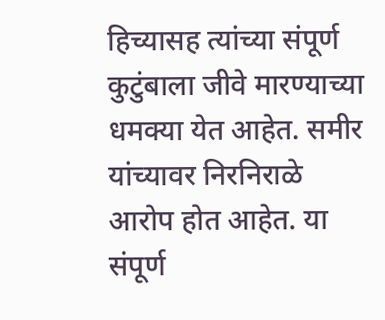हिच्यासह त्यांच्या संपूर्ण कुटुंबाला जीवे मारण्याच्या धमक्या येत आहेत. समीर यांच्यावर निरनिराळे आरोप होत आहेत. या संपूर्ण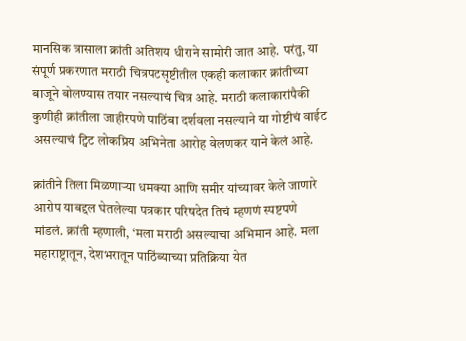मानसिक त्रासाला क्रांती अतिशय धीराने सामोरी जात आहे. परंतु, या संपूर्ण प्रकरणात मराठी चित्रपटसृष्टीतील एकही कलाकार क्रांतीच्या बाजूने बोलण्यास तयार नसल्याचं चित्र आहे. मराठी कलाकारांपैकी कुणीही क्रांतीला जाहीरपणे पाठिंबा दर्शवला नसल्याने या गोष्टीचं वाईट असल्याचं ट्विट लोकप्रिय अभिनेता आरोह वेलणकर याने केलं आहे.

क्रांतीने तिला मिळणाऱ्या धमक्या आणि समीर यांच्यावर केले जाणारे आरोप याबद्दल घेतलेल्या पत्रकार परिषदेत तिचं म्हणणं स्पष्टपणे मांडलं. क्रांती म्हणाली, ‘मला मराठी असल्याचा अभिमान आहे. मला महाराष्ट्रातून, देशभरातून पाठिंब्याच्या प्रतिक्रिया येत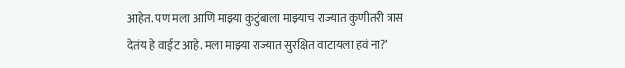आहेत. पण मला आणि माझ्या कुटुंबाला माझ्याच राज्यात कुणीतरी त्रास देतंय हे वाईट आहे. मला माझ्या राज्यात सुरक्षित वाटायला हवं ना?’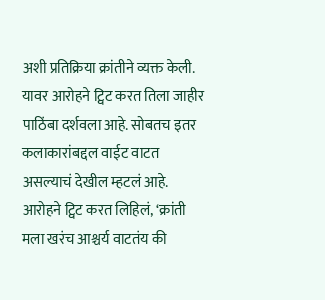अशी प्रतिक्रिया क्रांतीने व्यक्त केली. यावर आरोहने ट्विट करत तिला जाहीर पाठिंबा दर्शवला आहे. सोबतच इतर कलाकारांबद्दल वाईट वाटत असल्याचं देखील म्हटलं आहे. आरोहने ट्विट करत लिहिलं, ‘क्रांती मला खरंच आश्चर्य वाटतंय की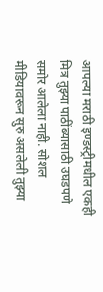आपल्या मराठी इण्डस्ट्रीमधील एकही मित्र तुझ्या पाठींब्यासाठी उघडपणे समोर आलेला नाही. सोशल मीडियावरून सुरु असलेली तुझ्या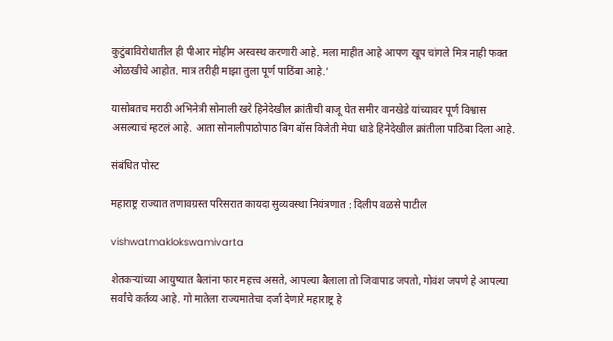कुटुंबाविरोधातील ही पीआर मोहीम अस्वस्थ करणारी आहे. मला माहीत आहे आपण खूप चांगले मित्र नाही फक्त ओळखीचे आहोत. मात्र तरीही माझा तुला पूर्ण पाठिंबा आहे.’

यासोबतच मराठी अभिनेत्री सोनाली खरे हिनेदेखील क्रांतीची बाजू घेत समीर वानखेडे यांच्यावर पूर्ण विश्वास असल्याचं म्हटलं आहे. आता सोनालीपाठोपाठ बिग बॉस विजेती मेघा धाडे हिनेदेखील क्रांतीला पाठिंबा दिला आहे.

संबंधित पोस्ट

महाराष्ट्र राज्यात तणावग्रस्त परिसरात कायदा सुव्यवस्था नियंत्रणात : दिलीप वळसे पाटील

vishwatmaklokswamivarta

शेतकऱ्यांच्या आयुष्यात बैलांना फार महत्त्व असते, आपल्या बैलाला तो जिवापाड जपतो, गोवंश जपणे हे आपल्या सर्वांचे कर्तव्य आहे. गो मातेला राज्यमातेचा दर्जा देणारे महाराष्ट्र हे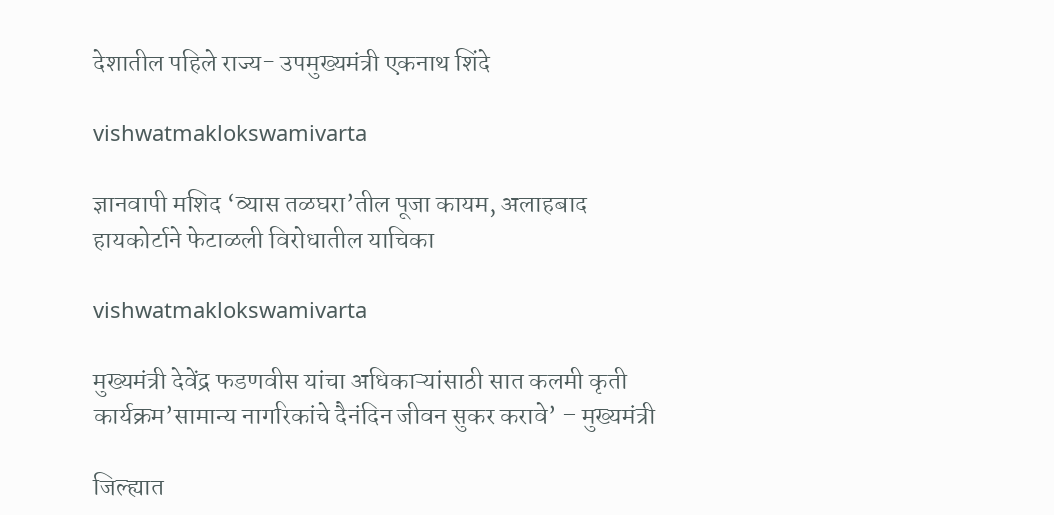देशातील पहिले राज्य- उपमुख्यमंत्री एकनाथ शिंदे

vishwatmaklokswamivarta

ज्ञानवापी मशिद ‘व्यास तळघरा’तील पूजा कायम, अलाहबाद हायकोर्टाने फेटाळली विरोधातील याचिका

vishwatmaklokswamivarta

मुख्यमंत्री देवेंद्र फडणवीस यांचा अधिकाऱ्यांसाठी सात कलमी कृती कार्यक्रम’सामान्य नागरिकांचे दैनंदिन जीवन सुकर करावे’ – मुख्यमंत्री

जिल्ह्यात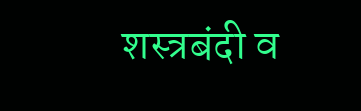शस्त्रबंदी व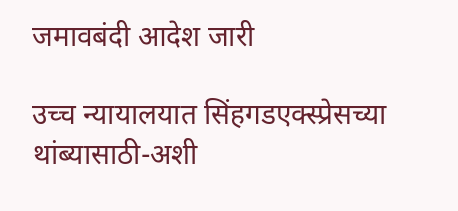जमावबंदी आदेश जारी

उच्च न्यायालयात सिंहगडएक्स्प्रेसच्या थांब्यासाठी-अशी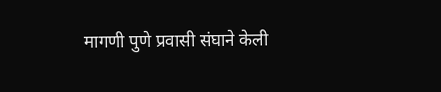मागणी पुणे प्रवासी संघाने केली